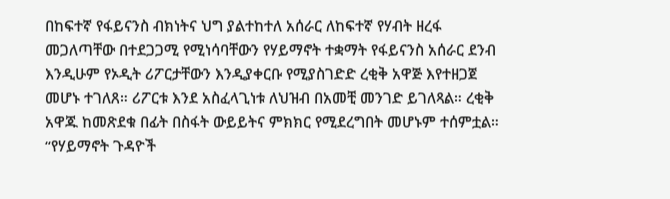በከፍተኛ የፋይናንስ ብክነትና ህግ ያልተከተለ አሰራር ለከፍተኛ የሃብት ዘረፋ መጋለጣቸው በተደጋጋሚ የሚነሳባቸውን የሃይማኖት ተቋማት የፋይናንስ አሰራር ደንብ እንዲሁም የኦዲት ሪፖርታቸውን እንዲያቀርቡ የሚያስገድድ ረቂቅ አዋጅ እየተዘጋጀ መሆኑ ተገለጸ። ሪፖርቱ እንደ አስፈላጊነቱ ለህዝብ በአመቺ መንገድ ይገለጻል። ረቂቅ አዋጁ ከመጽደቁ በፊት በስፋት ውይይትና ምክክር የሚደረግበት መሆኑም ተሰምቷል።
“የሃይማኖት ጉዳዮች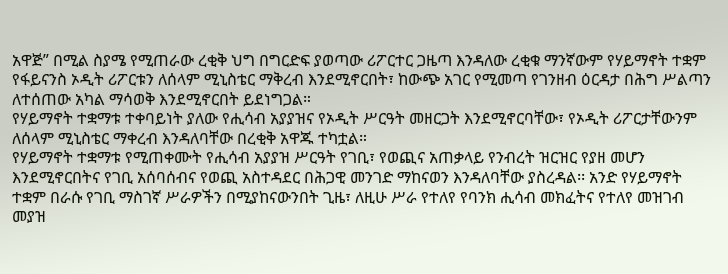አዋጅ” በሚል ስያሜ የሚጠራው ረቂቅ ህግ በግርድፍ ያወጣው ሪፖርተር ጋዜጣ እንዳለው ረቂቁ ማንኛውም የሃይማኖት ተቋም የፋይናንስ ኦዲት ሪፖርቱን ለሰላም ሚኒስቴር ማቅረብ እንደሚኖርበት፣ ከውጭ አገር የሚመጣ የገንዘብ ዕርዳታ በሕግ ሥልጣን ለተሰጠው አካል ማሳወቅ እንደሚኖርበት ይደነግጋል።
የሃይማኖት ተቋማቱ ተቀባይነት ያለው የሒሳብ አያያዝና የኦዲት ሥርዓት መዘርጋት እንደሚኖርባቸው፣ የኦዲት ሪፖርታቸውንም ለሰላም ሚኒስቴር ማቀረብ እንዳለባቸው በረቂቅ አዋጁ ተካቷል።
የሃይማኖት ተቋማቱ የሚጠቀሙት የሒሳብ አያያዝ ሥርዓት የገቢ፣ የወጪና አጠቃላይ የንብረት ዝርዝር የያዘ መሆን እንደሚኖርበትና የገቢ አሰባሰብና የወጪ አስተዳደር በሕጋዊ መንገድ ማከናወን እንዳለባቸው ያስረዳል፡፡ አንድ የሃይማኖት ተቋም በራሱ የገቢ ማስገኛ ሥራዎችን በሚያከናውንበት ጊዜ፣ ለዚሁ ሥራ የተለየ የባንክ ሒሳብ መክፈትና የተለየ መዝገብ መያዝ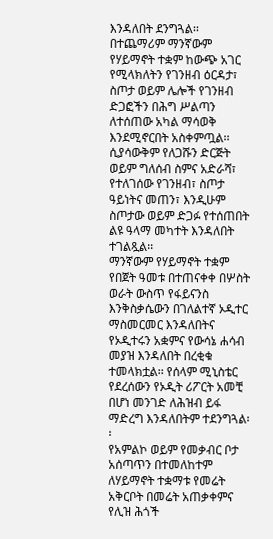እንዳለበት ደንግጓል፡፡
በተጨማሪም ማንኛውም የሃይማኖት ተቋም ከውጭ አገር የሚላክለትን የገንዘብ ዕርዳታ፣ ስጦታ ወይም ሌሎች የገንዘብ ድጋፎችን በሕግ ሥልጣን ለተሰጠው አካል ማሳወቅ እንደሚኖርበት አስቀምጧል፡፡ ሲያሳውቅም የለጋሹን ድርጅት ወይም ግለሰብ ስምና አድራሻ፣ የተለገሰው የገንዘብ፣ ስጦታ ዓይነትና መጠን፣ እንዲሁም ስጦታው ወይም ድጋፉ የተሰጠበት ልዩ ዓላማ መካተት እንዳለበት ተገልጿል፡፡
ማንኛውም የሃይማኖት ተቋም የበጀት ዓመቱ በተጠናቀቀ በሦስት ወራት ውስጥ የፋይናንስ እንቅስቃሴውን በገለልተኛ ኦዲተር ማስመርመር እንዳለበትና የኦዲተሩን አቋምና የውሳኔ ሐሳብ መያዝ እንዳለበት በረቂቁ ተመላክቷል፡፡ የሰላም ሚኒስቴር የደረሰውን የኦዲት ሪፖርት አመቺ በሆነ መንገድ ለሕዝብ ይፋ ማድረግ እንዳለበትም ተደንግጓል፡፡
የአምልኮ ወይም የመቃብር ቦታ አሰጣጥን በተመለከተም ለሃይማኖት ተቋማቱ የመሬት አቅርቦት በመሬት አጠቃቀምና የሊዝ ሕጎች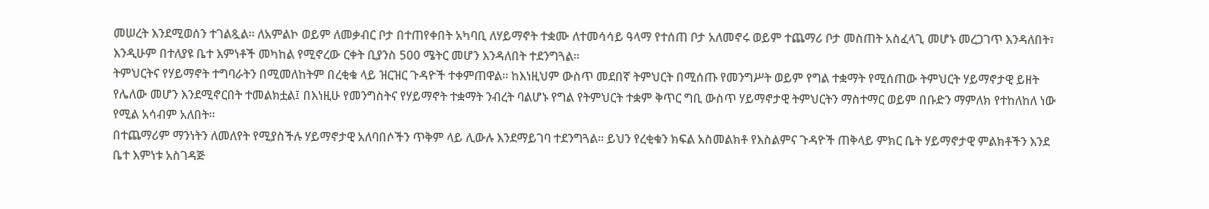መሠረት እንደሚወሰን ተገልጿል፡፡ ለአምልኮ ወይም ለመቃብር ቦታ በተጠየቀበት አካባቢ ለሃይማኖት ተቋሙ ለተመሳሳይ ዓላማ የተሰጠ ቦታ አለመኖሩ ወይም ተጨማሪ ቦታ መስጠት አስፈላጊ መሆኑ መረጋገጥ እንዳለበት፣ እንዲሁም በተለያዩ ቤተ እምነቶች መካከል የሚኖረው ርቀት ቢያንስ 500 ሜትር መሆን እንዳለበት ተደንግጓል፡፡
ትምህርትና የሃይማኖት ተግባራትን በሚመለከትም በረቂቁ ላይ ዝርዝር ጉዳዮች ተቀምጠዋል፡፡ ከእነዚህም ውስጥ መደበኛ ትምህርት በሚሰጡ የመንግሥት ወይም የግል ተቋማት የሚሰጠው ትምህርት ሃይማኖታዊ ይዘት የሌለው መሆን እንደሚኖርበት ተመልክቷል፤ በእነዚሁ የመንግስትና የሃይማኖት ተቋማት ንብረት ባልሆኑ የግል የትምህርት ተቋም ቅጥር ግቢ ውስጥ ሃይማኖታዊ ትምህርትን ማስተማር ወይም በቡድን ማምለክ የተከለከለ ነው የሚል አሳብም አለበት።
በተጨማሪም ማንነትን ለመለየት የሚያስችሉ ሃይማኖታዊ አለባበሶችን ጥቅም ላይ ሊውሉ እንደማይገባ ተደንግጓል፡፡ ይህን የረቂቁን ክፍል አስመልክቶ የእስልምና ጉዳዮች ጠቅላይ ምክር ቤት ሃይማኖታዊ ምልክቶችን እንደ ቤተ እምነቱ አስገዳጅ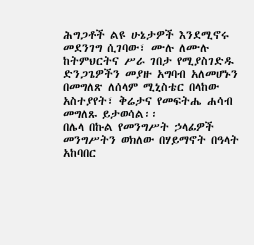ሕግጋቶች ልዩ ሁኔታዎች እንደሚኖሩ መደንገግ ሲገባው፣ ሙሉ ለሙሉ ከትምህርትና ሥራ ገበታ የሚያስገድዱ ድንጋጌዎችን መያዙ አግባብ አለመሆኑን በመግለጽ ለሰላም ሚኒስቴር በላከው አስተያየት፣ ቅሬታና የመፍትሔ ሐሳብ መግለጹ ይታወሳል፡፡
በሌላ በኩል የመንግሥት ኃላፊዎች መንግሥትን ወክለው በሃይማኖት በዓላት አከባበር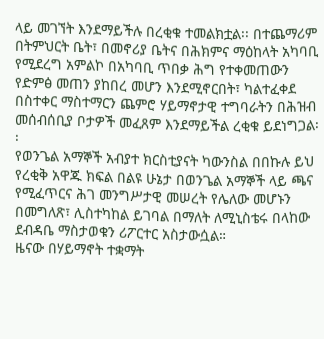ላይ መገኘት እንደማይችሉ በረቂቁ ተመልክቷል፡፡ በተጨማሪም በትምህርት ቤት፣ በመኖሪያ ቤትና በሕክምና ማዕከላት አካባቢ የሚደረግ አምልኮ በአካባቢ ጥበቃ ሕግ የተቀመጠውን የድምፅ መጠን ያከበረ መሆን እንደሚኖርበት፣ ካልተፈቀደ በስተቀር ማስተማርን ጨምሮ ሃይማኖታዊ ተግባራትን በሕዝብ መሰብሰቢያ ቦታዎች መፈጸም እንደማይችል ረቂቁ ይደነግጋል፡፡
የወንጌል አማኞች አብያተ ክርስቲያናት ካውንስል በበኩሉ ይህ የረቂቅ አዋጁ ክፍል በልዩ ሁኔታ በወንጌል አማኞች ላይ ጫና የሚፈጥርና ሕገ መንግሥታዊ መሠረት የሌለው መሆኑን በመግለጽ፣ ሊስተካከል ይገባል በማለት ለሚኒስቴሩ በላከው ደብዳቤ ማስታወቁን ሪፖርተር አስታውሷል።
ዜናው በሃይማኖት ተቋማት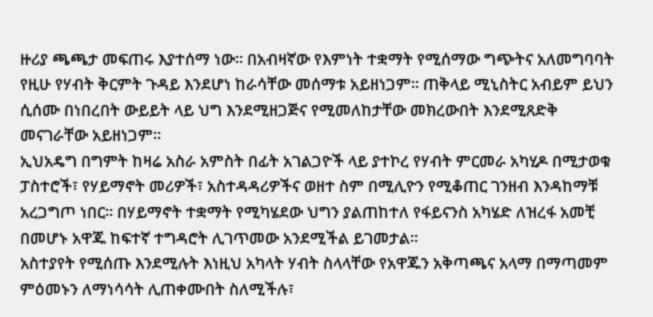ዙሪያ ጫጫታ መፍጠሩ እያተሰማ ነው። በአብዛኛው የእምነት ተቋማት የሚሰማው ግጭትና አለመግባባት የዚሁ የሃብት ቅርምት ጉዳይ እንደሆነ ከራሳቸው መሰማቱ አይዘነጋም። ጠቅላይ ሚኒስትር አብይም ይህን ሲሰሙ በነበረበት ውይይት ላይ ህግ እንደሚዘጋጅና የሚመለከታቸው መክረውበት እንደሚጸድቅ መናገራቸው አይዘነጋም።
ኢህአዴግ በግምት ከዛሬ አስራ አምስት በፊት አገልጋዮች ላይ ያተኮረ የሃብት ምርመራ አካሂዶ በሚታወቁ ፓስተሮች፣ የሃይማኖት መሪዎች፣ አስተዳዳሪዎችና ወዘተ ስም በሚሊዮን የሚቆጠር ገንዘብ እንዳከማቹ አረጋግጦ ነበር። በሃይማኖት ተቋማት የሚካሄደው ህግን ያልጠከተለ የፋይናንስ አካሄድ ለዝረፋ አመቺ በመሆኑ አዋጁ ከፍተኛ ተግዳሮት ሊገጥመው አንደሚችል ይገመታል።
አስተያየት የሚሰጡ እንደሚሉት እነዚህ አካላት ሃብት ስላላቸው የአዋጁን አቅጣጫና አላማ በማጣመም ምዕመኑን ለማነሳሳት ሊጠቀሙበት ስለሚችሉ፣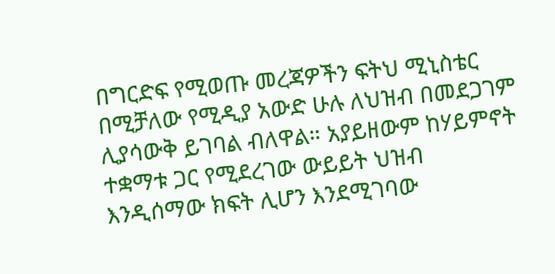በግርድፍ የሚወጡ መረጃዎችን ፍትህ ሚኒስቴር በሚቻለው የሚዲያ አውድ ሁሉ ለህዝብ በመደጋገም ሊያሳውቅ ይገባል ብለዋል። አያይዘውም ከሃይምኖት ተቋማቱ ጋር የሚደረገው ውይይት ህዝብ እንዲሰማው ክፍት ሊሆን እንደሚገባው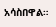አሳስበዋል።